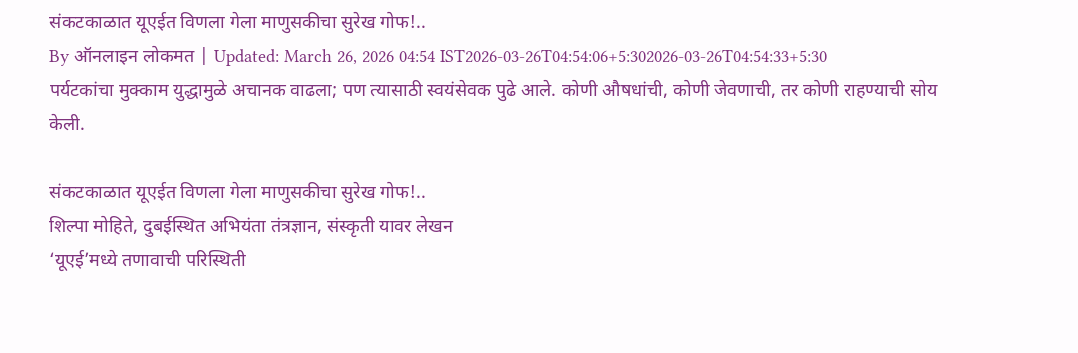संकटकाळात यूएईत विणला गेला माणुसकीचा सुरेख गोफ!..
By ऑनलाइन लोकमत | Updated: March 26, 2026 04:54 IST2026-03-26T04:54:06+5:302026-03-26T04:54:33+5:30
पर्यटकांचा मुक्काम युद्धामुळे अचानक वाढला; पण त्यासाठी स्वयंसेवक पुढे आले. कोणी औषधांची, कोणी जेवणाची, तर कोणी राहण्याची सोय केली.

संकटकाळात यूएईत विणला गेला माणुसकीचा सुरेख गोफ!..
शिल्पा मोहिते, दुबईस्थित अभियंता तंत्रज्ञान, संस्कृती यावर लेखन
‘यूएई’मध्ये तणावाची परिस्थिती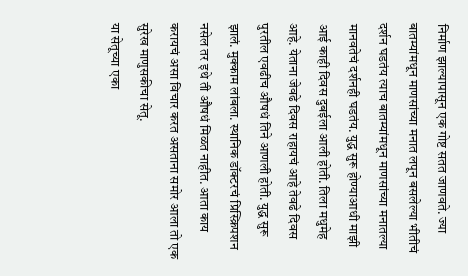निर्माण झाल्यापासून एक गोष्ट सतत जाणवते. ज्या बातम्यांमधून माणसांच्या मनात लपून बसलेल्या भीतीचं दर्शन घडतंय त्याच बातम्यांमधून माणसांच्या मनातल्या मानवतेचं दर्शनही घडतंय. युद्ध सुरू होण्याआधी माझी आई काही दिवस दुबईला आली होती. तिला मधुमेह आहे. येताना जेवढे दिवस राहायचं आहे तेवढे दिवस पुरतील एवढीच औषधं तिने आणली होती. युद्ध सुरू झालं. मुक्काम लांबला. स्थानिक डॉक्टरचं प्रिस्क्रिपशन नसेल तर इथे ती औषधं मिळत नाहीत. आता काय करायचं असा विचार करत असताना समोर आला तो एक सुरेख माणुसकीचा सेतू.
या सेतूच्या एका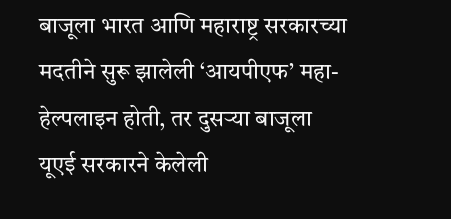बाजूला भारत आणि महाराष्ट्र सरकारच्या मदतीने सुरू झालेली ‘आयपीएफ’ महा-हेल्पलाइन होती, तर दुसऱ्या बाजूला यूएई सरकारने केलेली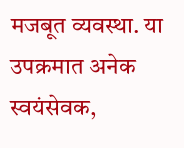मजबूत व्यवस्था. या उपक्रमात अनेक स्वयंसेवक,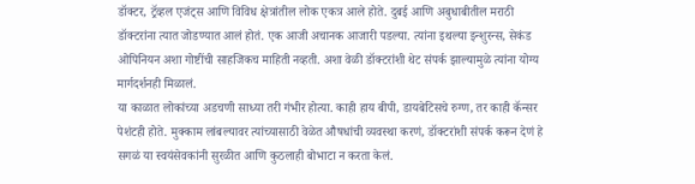डॉक्टर, ट्रॅव्हल एजंट्स आणि विविध क्षेत्रांतील लोक एकत्र आले होते. दुबई आणि अबुधाबीतील मराठी डॉक्टरांना त्यात जोडण्यात आलं होतं. एक आजी अचानक आजारी पडल्या. त्यांना इथल्या इन्शुरन्स, सेकंड ओपिनियन अशा गोष्टींची साहजिकच माहिती नव्हती. अशा वेळी डॉक्टरांशी थेट संपर्क झाल्यामुळे त्यांना योग्य मार्गदर्शनही मिळालं.
या काळात लोकांच्या अडचणी साध्या तरी गंभीर होत्या. काही हाय बीपी, डायबेटिसचे रुग्ण, तर काही कॅन्सर पेशंटही होते. मुक्काम लांबल्यावर त्यांच्यासाठी वेळेत औषधांची व्यवस्था करणं, डॉक्टरांशी संपर्क करून देणं हे सगळं या स्वयंसेवकांनी सुरळीत आणि कुठलाही बोभाटा न करता केलं.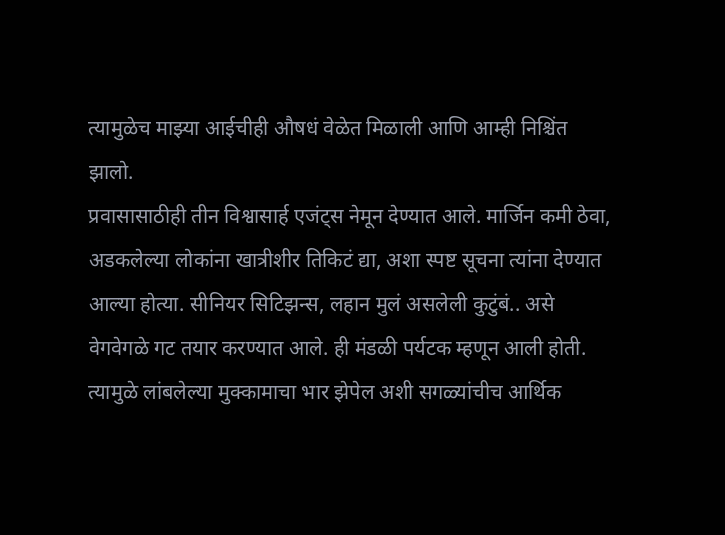त्यामुळेच माझ्या आईचीही औषधं वेळेत मिळाली आणि आम्ही निश्चिंत झालो.
प्रवासासाठीही तीन विश्वासार्ह एजंट्स नेमून देण्यात आले. मार्जिन कमी ठेवा, अडकलेल्या लोकांना खात्रीशीर तिकिटं द्या, अशा स्पष्ट सूचना त्यांना देण्यात आल्या होत्या. सीनियर सिटिझन्स, लहान मुलं असलेली कुटुंबं.. असे वेगवेगळे गट तयार करण्यात आले. ही मंडळी पर्यटक म्हणून आली होती. त्यामुळे लांबलेल्या मुक्कामाचा भार झेपेल अशी सगळ्यांचीच आर्थिक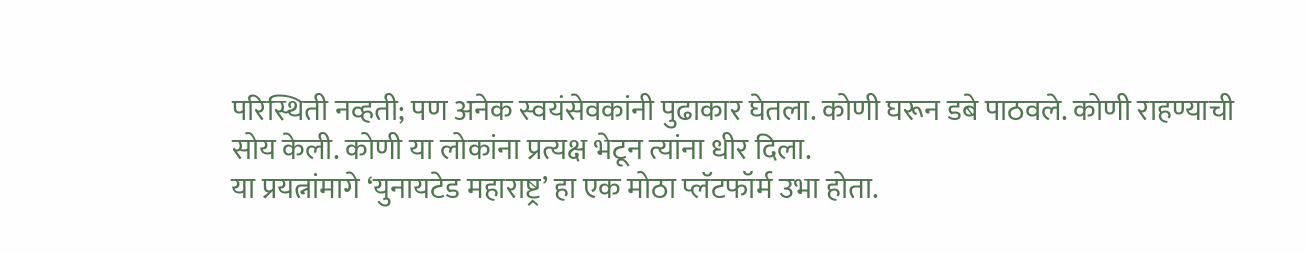परिस्थिती नव्हती; पण अनेक स्वयंसेवकांनी पुढाकार घेतला. कोणी घरून डबे पाठवले. कोणी राहण्याची सोय केली. कोणी या लोकांना प्रत्यक्ष भेटून त्यांना धीर दिला.
या प्रयत्नांमागे ‘युनायटेड महाराष्ट्र’ हा एक मोठा प्लॅटफॉर्म उभा होता.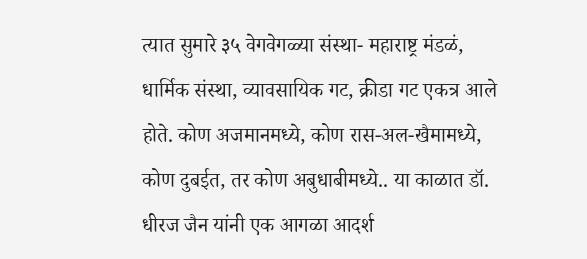त्यात सुमारे ३५ वेगवेगळ्या संस्था- महाराष्ट्र मंडळं, धार्मिक संस्था, व्यावसायिक गट, क्रीडा गट एकत्र आले होते. कोण अजमानमध्ये, कोण रास-अल-खैमामध्ये, कोण दुबईत, तर कोण अबुधाबीमध्ये.. या काळात डॉ. धीरज जैन यांनी एक आगळा आदर्श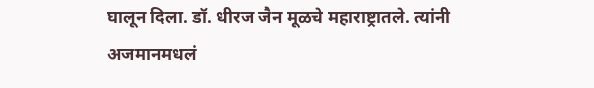घालून दिला. डॉ. धीरज जैन मूळचे महाराष्ट्रातले. त्यांनी अजमानमधलं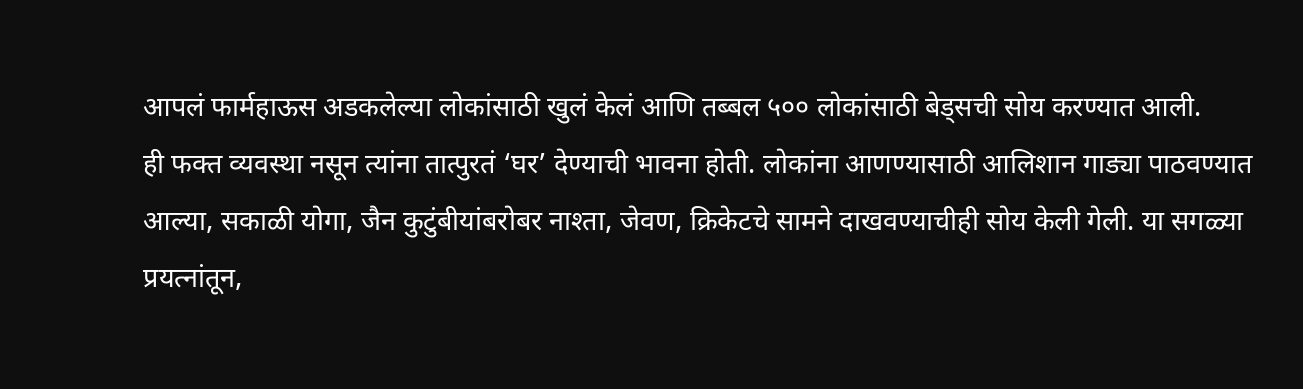आपलं फार्महाऊस अडकलेल्या लोकांसाठी खुलं केलं आणि तब्बल ५०० लोकांसाठी बेड्सची सोय करण्यात आली.
ही फक्त व्यवस्था नसून त्यांना तात्पुरतं ‘घर’ देण्याची भावना होती. लोकांना आणण्यासाठी आलिशान गाड्या पाठवण्यात आल्या, सकाळी योगा, जैन कुटुंबीयांबरोबर नाश्ता, जेवण, क्रिकेटचे सामने दाखवण्याचीही सोय केली गेली. या सगळ्या प्रयत्नांतून,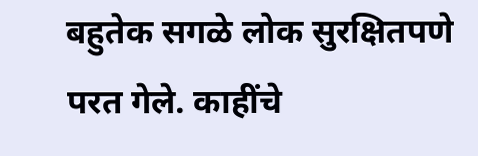बहुतेक सगळे लोक सुरक्षितपणे परत गेले. काहींचे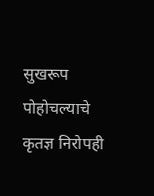सुखरूप पोहोचल्याचे कृतज्ञ निरोपही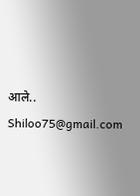आले..
Shiloo75@gmail.com